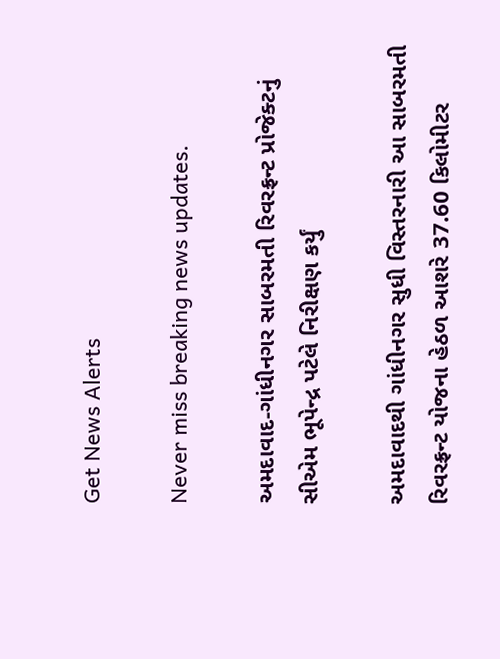Get News Alerts

Never miss breaking news updates.

અમદાવાદ-ગાંધીનગર સાબરમતી રિવરફ્રન્ટ પ્રોજેક્ટનું સીએમ ભૂપેન્દ્ર પટેલે નિરીક્ષણ કર્યું

અમદાવાદથી ગાંધીનગર સુધી વિસ્તરનારી આ સાબરમતી રિવરફ્રન્ટ યોજના હેઠળ આશરે 37.60 કિલોમીટર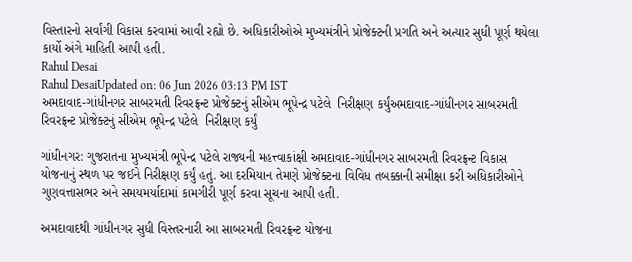વિસ્તારનો સર્વાંગી વિકાસ કરવામાં આવી રહ્યો છે. અધિકારીઓએ મુખ્યમંત્રીને પ્રોજેક્ટની પ્રગતિ અને અત્યાર સુધી પૂર્ણ થયેલા કાર્યો અંગે માહિતી આપી હતી.
Rahul Desai
Rahul DesaiUpdated on: 06 Jun 2026 03:13 PM IST
અમદાવાદ-ગાંધીનગર સાબરમતી રિવરફ્રન્ટ પ્રોજેક્ટનું સીએમ ભૂપેન્દ્ર પટેલે  નિરીક્ષણ કર્યુંઅમદાવાદ-ગાંધીનગર સાબરમતી રિવરફ્રન્ટ પ્રોજેક્ટનું સીએમ ભૂપેન્દ્ર પટેલે  નિરીક્ષણ કર્યું

ગાંધીનગર: ગુજરાતના મુખ્યમંત્રી ભૂપેન્દ્ર પટેલે રાજ્યની મહત્ત્વાકાંક્ષી અમદાવાદ-ગાંધીનગર સાબરમતી રિવરફ્રન્ટ વિકાસ યોજનાનું સ્થળ પર જઈને નિરીક્ષણ કર્યું હતું. આ દરમિયાન તેમણે પ્રોજેક્ટના વિવિધ તબક્કાની સમીક્ષા કરી અધિકારીઓને ગુણવત્તાસભર અને સમયમર્યાદામાં કામગીરી પૂર્ણ કરવા સૂચના આપી હતી.

અમદાવાદથી ગાંધીનગર સુધી વિસ્તરનારી આ સાબરમતી રિવરફ્રન્ટ યોજના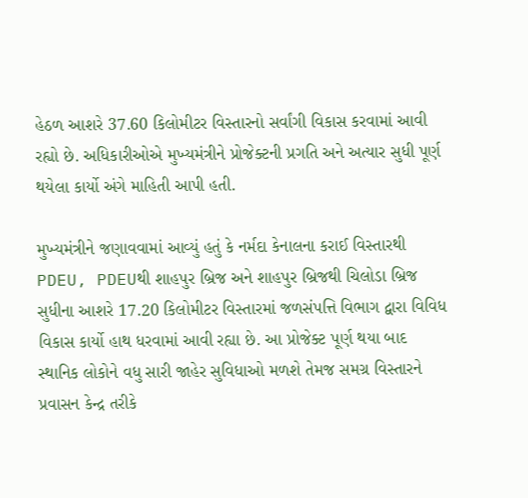હેઠળ આશરે 37.60 કિલોમીટર વિસ્તારનો સર્વાંગી વિકાસ કરવામાં આવી રહ્યો છે. અધિકારીઓએ મુખ્યમંત્રીને પ્રોજેક્ટની પ્રગતિ અને અત્યાર સુધી પૂર્ણ થયેલા કાર્યો અંગે માહિતી આપી હતી.

મુખ્યમંત્રીને જણાવવામાં આવ્યું હતું કે નર્મદા કેનાલના કરાઈ વિસ્તારથી PDEU, PDEUથી શાહપુર બ્રિજ અને શાહપુર બ્રિજથી ચિલોડા બ્રિજ સુધીના આશરે 17.20 કિલોમીટર વિસ્તારમાં જળસંપત્તિ વિભાગ દ્વારા વિવિધ વિકાસ કાર્યો હાથ ધરવામાં આવી રહ્યા છે. આ પ્રોજેક્ટ પૂર્ણ થયા બાદ સ્થાનિક લોકોને વધુ સારી જાહેર સુવિધાઓ મળશે તેમજ સમગ્ર વિસ્તારને પ્રવાસન કેન્દ્ર તરીકે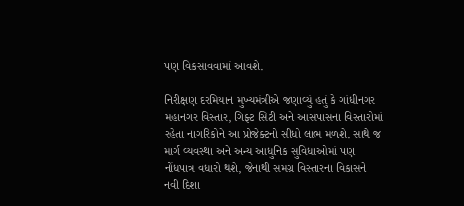પણ વિકસાવવામાં આવશે.

નિરીક્ષણ દરમિયાન મુખ્યમંત્રીએ જણાવ્યું હતું કે ગાંધીનગર મહાનગર વિસ્તાર, ગિફ્ટ સિટી અને આસપાસના વિસ્તારોમાં રહેતા નાગરિકોને આ પ્રોજેક્ટનો સીધો લાભ મળશે. સાથે જ માર્ગ વ્યવસ્થા અને અન્ય આધુનિક સુવિધાઓમાં પણ નોંધપાત્ર વધારો થશે, જેનાથી સમગ્ર વિસ્તારના વિકાસને નવી દિશા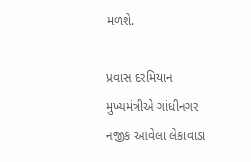મળશે.

પ્રવાસ દરમિયાન મુખ્યમંત્રીએ ગાંધીનગર નજીક આવેલા લેકાવાડા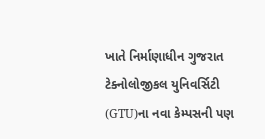ખાતે નિર્માણાધીન ગુજરાત ટેક્નોલોજીકલ યુનિવર્સિટી (GTU)ના નવા કેમ્પસની પણ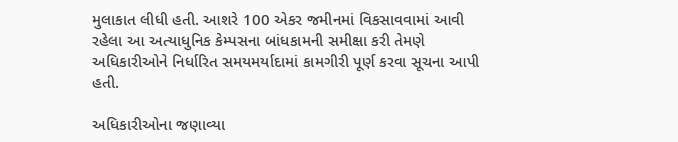મુલાકાત લીધી હતી. આશરે 100 એકર જમીનમાં વિકસાવવામાં આવી રહેલા આ અત્યાધુનિક કેમ્પસના બાંધકામની સમીક્ષા કરી તેમણે અધિકારીઓને નિર્ધારિત સમયમર્યાદામાં કામગીરી પૂર્ણ કરવા સૂચના આપી હતી.

અધિકારીઓના જણાવ્યા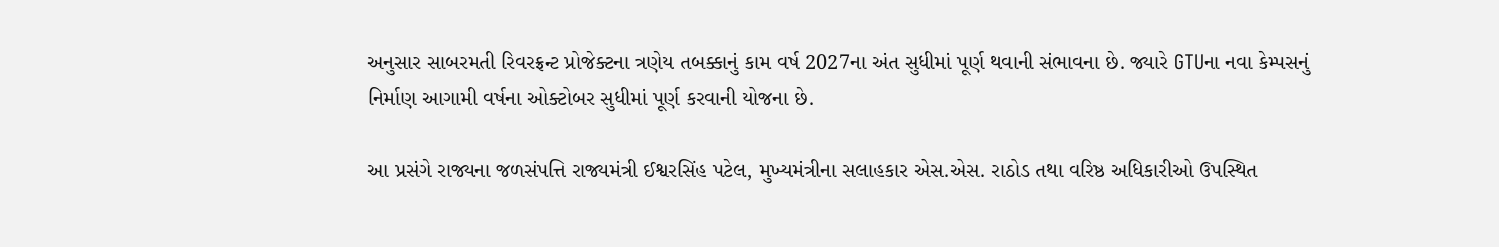અનુસાર સાબરમતી રિવરફ્રન્ટ પ્રોજેક્ટના ત્રણેય તબક્કાનું કામ વર્ષ 2027ના અંત સુધીમાં પૂર્ણ થવાની સંભાવના છે. જ્યારે GTUના નવા કેમ્પસનું નિર્માણ આગામી વર્ષના ઓક્ટોબર સુધીમાં પૂર્ણ કરવાની યોજના છે.

આ પ્રસંગે રાજ્યના જળસંપત્તિ રાજ્યમંત્રી ઈશ્વરસિંહ પટેલ, મુખ્યમંત્રીના સલાહકાર એસ.એસ. રાઠોડ તથા વરિષ્ઠ અધિકારીઓ ઉપસ્થિત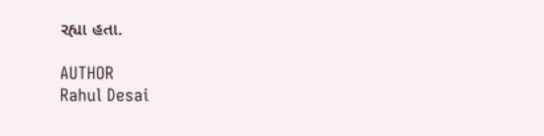રહ્યા હતા.

AUTHOR
Rahul Desai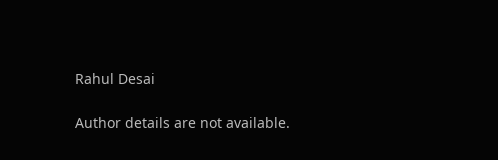Rahul Desai

Author details are not available.